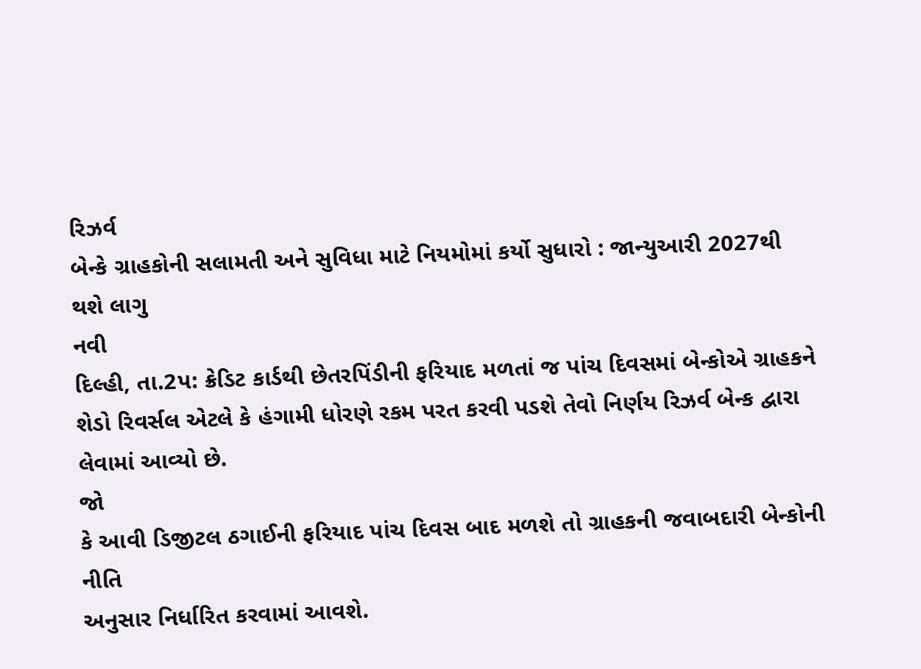રિઝર્વ
બેન્કે ગ્રાહકોની સલામતી અને સુવિધા માટે નિયમોમાં કર્યો સુધારો : જાન્યુઆરી 2027થી
થશે લાગુ
નવી
દિલ્હી, તા.2પ: ક્રેડિટ કાર્ડથી છેતરપિંડીની ફરિયાદ મળતાં જ પાંચ દિવસમાં બેન્કોએ ગ્રાહકને
શેડો રિવર્સલ એટલે કે હંગામી ધોરણે રકમ પરત કરવી પડશે તેવો નિર્ણય રિઝર્વ બેન્ક દ્વારા
લેવામાં આવ્યો છે.
જો
કે આવી ડિજીટલ ઠગાઈની ફરિયાદ પાંચ દિવસ બાદ મળશે તો ગ્રાહકની જવાબદારી બેન્કોની નીતિ
અનુસાર નિર્ધારિત કરવામાં આવશે.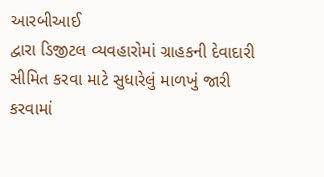આરબીઆઈ
દ્વારા ડિજીટલ વ્યવહારોમાં ગ્રાહકની દેવાદારી સીમિત કરવા માટે સુધારેલું માળખું જારી
કરવામાં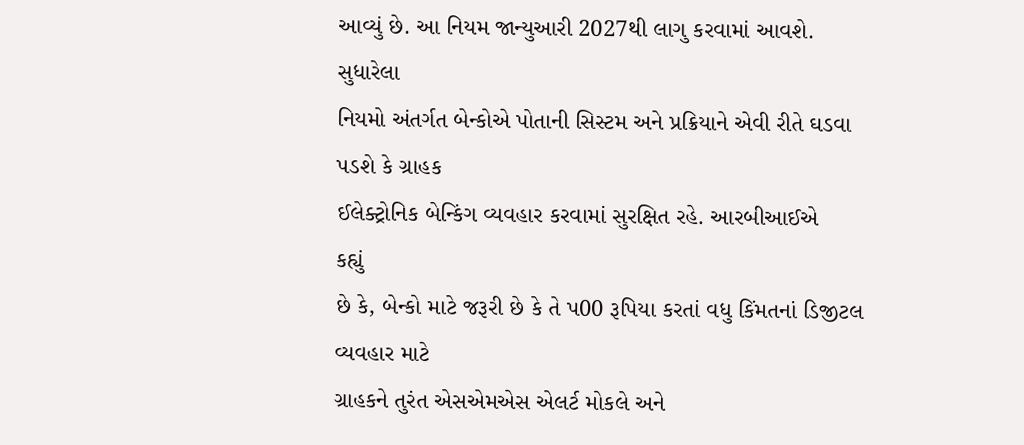આવ્યું છે. આ નિયમ જાન્યુઆરી 2027થી લાગુ કરવામાં આવશે.
સુધારેલા
નિયમો અંતર્ગત બેન્કોએ પોતાની સિસ્ટમ અને પ્રક્રિયાને એવી રીતે ઘડવા પડશે કે ગ્રાહક
ઈલેક્ટ્રોનિક બેન્કિંગ વ્યવહાર કરવામાં સુરક્ષિત રહે. આરબીઆઈએ
કહ્યું
છે કે, બેન્કો માટે જરૂરી છે કે તે પ00 રૂપિયા કરતાં વધુ કિંમતનાં ડિજીટલ વ્યવહાર માટે
ગ્રાહકને તુરંત એસએમએસ એલર્ટ મોકલે અને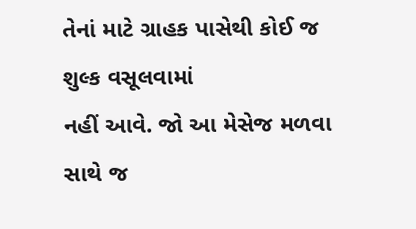તેનાં માટે ગ્રાહક પાસેથી કોઈ જ શુલ્ક વસૂલવામાં
નહીં આવે. જો આ મેસેજ મળવા સાથે જ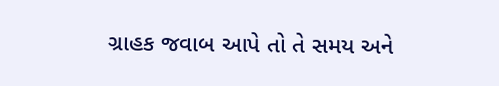ગ્રાહક જવાબ આપે તો તે સમય અને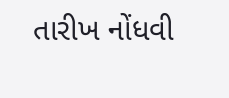તારીખ નોંધવી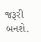જરૂરી
બનશે.